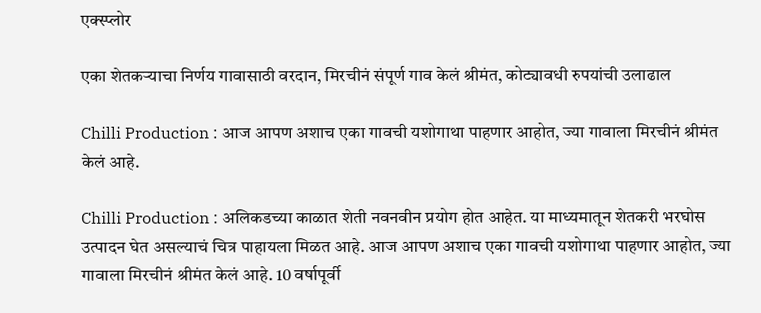एक्स्प्लोर

एका शेतकऱ्याचा निर्णय गावासाठी वरदान, मिरचीनं संपूर्ण गाव केलं श्रीमंत, कोट्यावधी रुपयांची उलाढाल

Chilli Production : आज आपण अशाच एका गावची यशोगाथा पाहणार आहोत, ज्या गावाला मिरचीनं श्रीमंत केलं आहे.

Chilli Production : अलिकडच्या काळात शेती नवनवीन प्रयोग होत आहेत. या माध्यमातून शेतकरी भरघोस उत्पादन घेत असल्याचं चित्र पाहायला मिळत आहे. आज आपण अशाच एका गावची यशोगाथा पाहणार आहोत, ज्या गावाला मिरचीनं श्रीमंत केलं आहे. 10 वर्षापूर्वी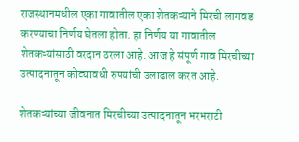राजस्थानमधील एका गावातील एका शेतकऱ्याने मिरची लागवड करण्याचा निर्णय घेतला होता. हा निर्णय या गावातील शेतकऱ्यांसाठी वरदान ठरला आहे. आज हे संपूर्ण गाव मिरचीच्या उत्पादनातून कोट्यावधी रुपयांची उलाढाल करत आहे.

शेतकऱ्यांच्या जीवनात मिरचीच्या उत्पादनातून भरभराटी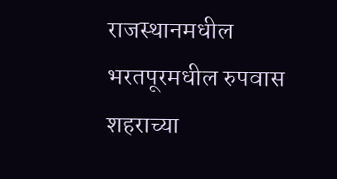राजस्थानमधील भरतपूरमधील रुपवास शहराच्या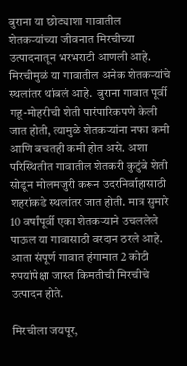बुराना या छोट्याशा गावातील शेतकऱ्यांच्या जीवनात मिरचीच्या उत्पादनातून भरभराटी आणली आहे. मिरचीमुळं या गावातील अनेक शेतकऱ्यांचे स्थलांतर थांबलं आहे.  बुराना गावात पूर्वी गहू-मोहरीची शेती पारंपारिकपणे केली जात होती, त्यामुळे शेतकऱ्यांना नफा कमी आणि बचतही कमी होत असे. अशा परिस्थितीत गावातील शेतकरी कुटुंबे शेती सोडून मोलमजुरी करून उदरनिर्वाहासाठी शहरांकडे स्थलांतर जात होती. मात्र सुमारे 10 वर्षांपूर्वी एका शेतकऱ्याने उचललेले पाऊल या गावासाठी वरदान ठरले आहे. आता संपूर्ण गावात हंगामात 2 कोटी रुपयांपेक्षा जास्त किमतीची मिरचीचे उत्पादन होते.

मिरचीला जयपूर,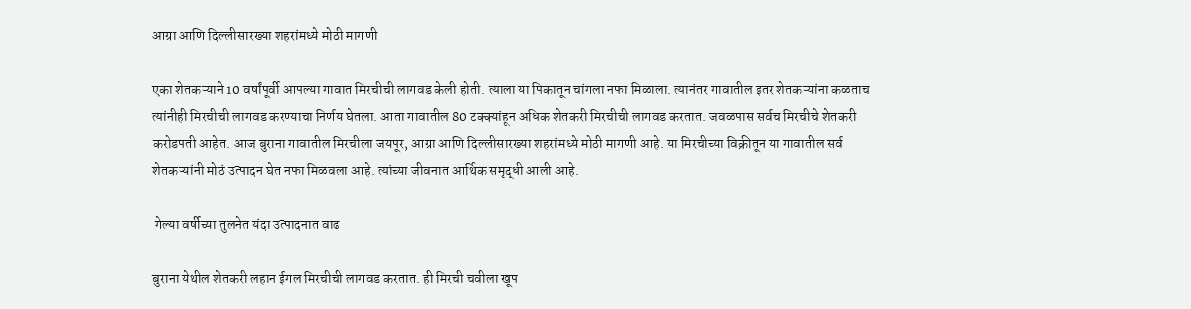आग्रा आणि दिल्लीसारख्या शहरांमध्ये मोठी मागणी

एका शेतकऱ्याने 10 वर्षांपूर्वी आपल्या गावात मिरचीची लागवड केली होती. त्याला या पिकातून चांगला नफा मिळाला. त्यानंतर गावातील इतर शेतकऱ्यांना कळताच त्यांनीही मिरचीची लागवड करण्याचा निर्णय घेतला. आता गावातील 80 टक्क्यांहून अधिक शेतकरी मिरचीची लागवड करतात. जवळपास सर्वच मिरचीचे शेतकरी करोडपती आहेत. आज बुराना गावातील मिरचीला जयपूर, आग्रा आणि दिल्लीसारख्या शहरांमध्ये मोठी मागणी आहे. या मिरचीच्या विक्रीतून या गावातील सर्व शेतकऱ्यांनी मोठं उत्पादन घेत नफा मिळवला आहे. त्यांच्या जीवनात आर्थिक समृद्धी आली आहे.

 गेल्या वर्षीच्या तुलनेत यंदा उत्पादनात वाढ

बुराना येथील शेतकरी लहान ईगल मिरचीची लागवड करतात. ही मिरची चवीला खूप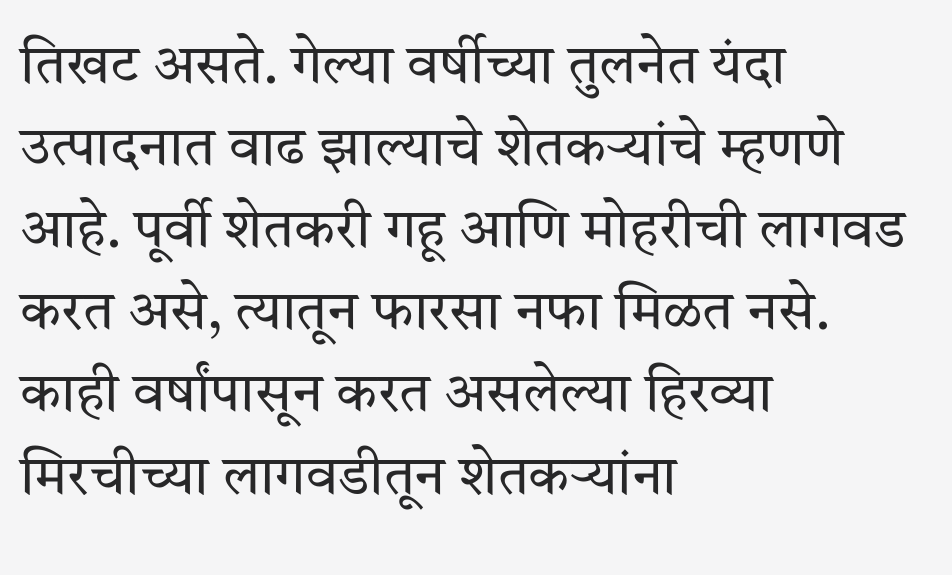तिखट असते. गेल्या वर्षीच्या तुलनेत यंदा उत्पादनात वाढ झाल्याचे शेतकऱ्यांचे म्हणणे आहे. पूर्वी शेतकरी गहू आणि मोहरीची लागवड करत असे, त्यातून फारसा नफा मिळत नसे. काही वर्षांपासून करत असलेल्या हिरव्या मिरचीच्या लागवडीतून शेतकऱ्यांना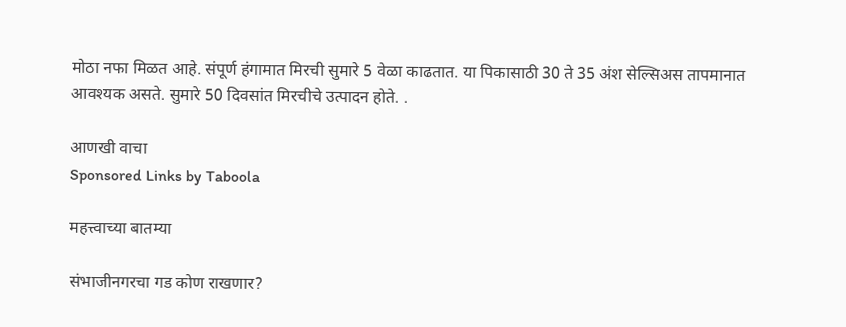मोठा नफा मिळत आहे. संपूर्ण हंगामात मिरची सुमारे 5 वेळा काढतात. या पिकासाठी 30 ते 35 अंश सेल्सिअस तापमानात आवश्यक असते. सुमारे 50 दिवसांत मिरचीचे उत्पादन होते. .

आणखी वाचा
Sponsored Links by Taboola

महत्त्वाच्या बातम्या

संभाजीनगरचा गड कोण राखणार?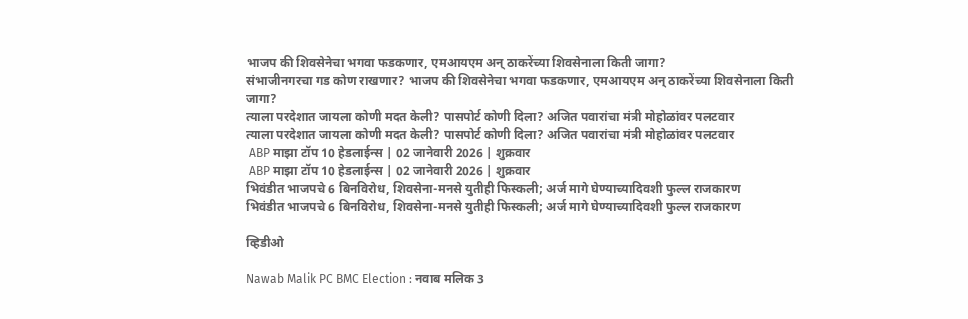भाजप की शिवसेनेचा भगवा फडकणार, एमआयएम अन् ठाकरेंच्या शिवसेनाला किती जागा?
संभाजीनगरचा गड कोण राखणार? भाजप की शिवसेनेचा भगवा फडकणार, एमआयएम अन् ठाकरेंच्या शिवसेनाला किती जागा?
त्याला परदेशात जायला कोणी मदत केली? पासपोर्ट कोणी दिला? अजित पवारांचा मंत्री मोहोळांवर पलटवार
त्याला परदेशात जायला कोणी मदत केली? पासपोर्ट कोणी दिला? अजित पवारांचा मंत्री मोहोळांवर पलटवार
 ABP माझा टॉप 10 हेडलाईन्स | 02 जानेवारी 2026 | शुक्रवार
 ABP माझा टॉप 10 हेडलाईन्स | 02 जानेवारी 2026 | शुक्रवार
भिवंडीत भाजपचे 6 बिनविरोध, शिवसेना-मनसे युतीही फिस्कली; अर्ज मागे घेण्याच्यादिवशी फुल्ल राजकारण
भिवंडीत भाजपचे 6 बिनविरोध, शिवसेना-मनसे युतीही फिस्कली; अर्ज मागे घेण्याच्यादिवशी फुल्ल राजकारण

व्हिडीओ

Nawab Malik PC BMC Election : नवाब मलिक 3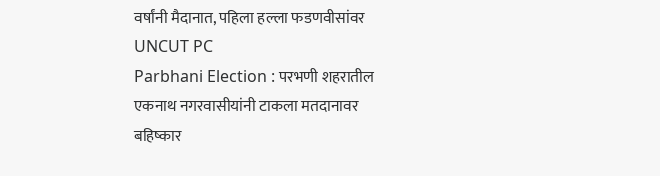वर्षांनी मैदानात, पहिला हल्ला फडणवीसांवर UNCUT PC
Parbhani Election : परभणी शहरातील एकनाथ नगरवासीयांनी टाकला मतदानावर बहिष्कार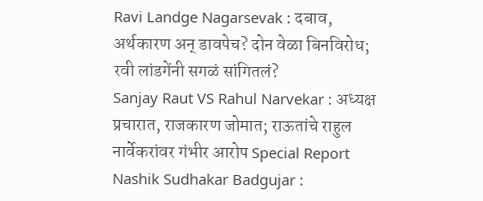Ravi Landge Nagarsevak : दबाव, अर्थकारण अन् डावपेच? दोन वेळा बिनविरोध; रवी लांडगेंनी सगळं सांगितलं?
Sanjay Raut VS Rahul Narvekar : अध्यक्ष प्रचारात, राजकारण जोमात; राऊतांचे राहुल नार्वेकरांवर गंभीर आरोप Special Report
Nashik Sudhakar Badgujar :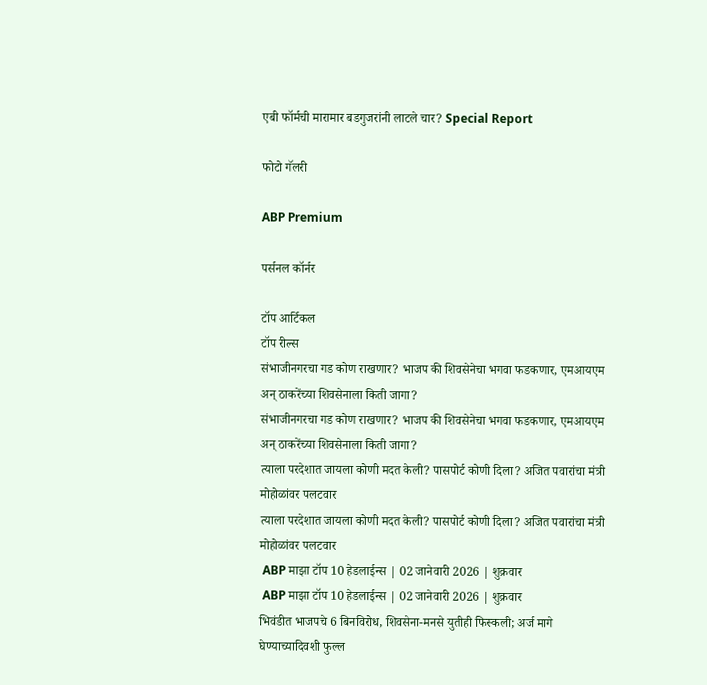एबी फॉर्मची मारामार बडगुजरांनी लाटले चार? Special Report

फोटो गॅलरी

ABP Premium

पर्सनल कॉर्नर

टॉप आर्टिकल
टॉप रील्स
संभाजीनगरचा गड कोण राखणार? भाजप की शिवसेनेचा भगवा फडकणार, एमआयएम अन् ठाकरेंच्या शिवसेनाला किती जागा?
संभाजीनगरचा गड कोण राखणार? भाजप की शिवसेनेचा भगवा फडकणार, एमआयएम अन् ठाकरेंच्या शिवसेनाला किती जागा?
त्याला परदेशात जायला कोणी मदत केली? पासपोर्ट कोणी दिला? अजित पवारांचा मंत्री मोहोळांवर पलटवार
त्याला परदेशात जायला कोणी मदत केली? पासपोर्ट कोणी दिला? अजित पवारांचा मंत्री मोहोळांवर पलटवार
 ABP माझा टॉप 10 हेडलाईन्स | 02 जानेवारी 2026 | शुक्रवार
 ABP माझा टॉप 10 हेडलाईन्स | 02 जानेवारी 2026 | शुक्रवार
भिवंडीत भाजपचे 6 बिनविरोध, शिवसेना-मनसे युतीही फिस्कली; अर्ज मागे घेण्याच्यादिवशी फुल्ल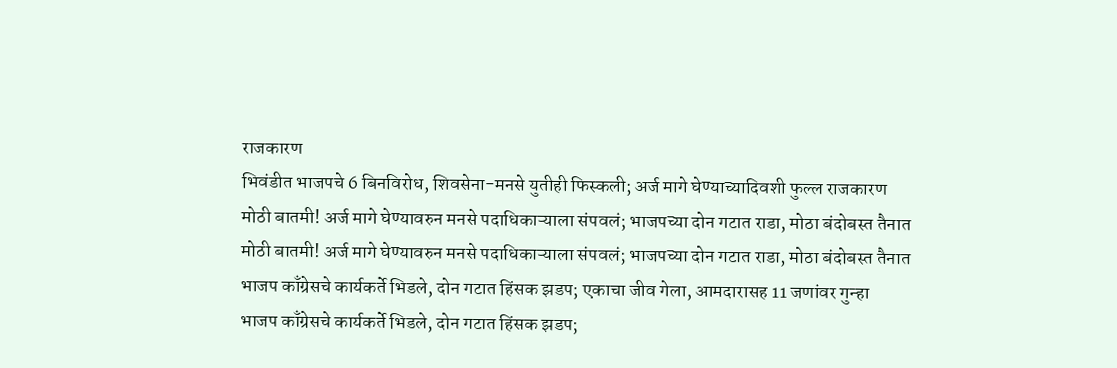राजकारण
भिवंडीत भाजपचे 6 बिनविरोध, शिवसेना-मनसे युतीही फिस्कली; अर्ज मागे घेण्याच्यादिवशी फुल्ल राजकारण
मोठी बातमी! अर्ज मागे घेण्यावरुन मनसे पदाधिकाऱ्याला संपवलं; भाजपच्या दोन गटात राडा, मोठा बंदोबस्त तैनात
मोठी बातमी! अर्ज मागे घेण्यावरुन मनसे पदाधिकाऱ्याला संपवलं; भाजपच्या दोन गटात राडा, मोठा बंदोबस्त तैनात
भाजप काँग्रेसचे कार्यकर्ते भिडले, दोन गटात हिंसक झडप; एकाचा जीव गेला, आमदारासह 11 जणांवर गुन्हा
भाजप काँग्रेसचे कार्यकर्ते भिडले, दोन गटात हिंसक झडप;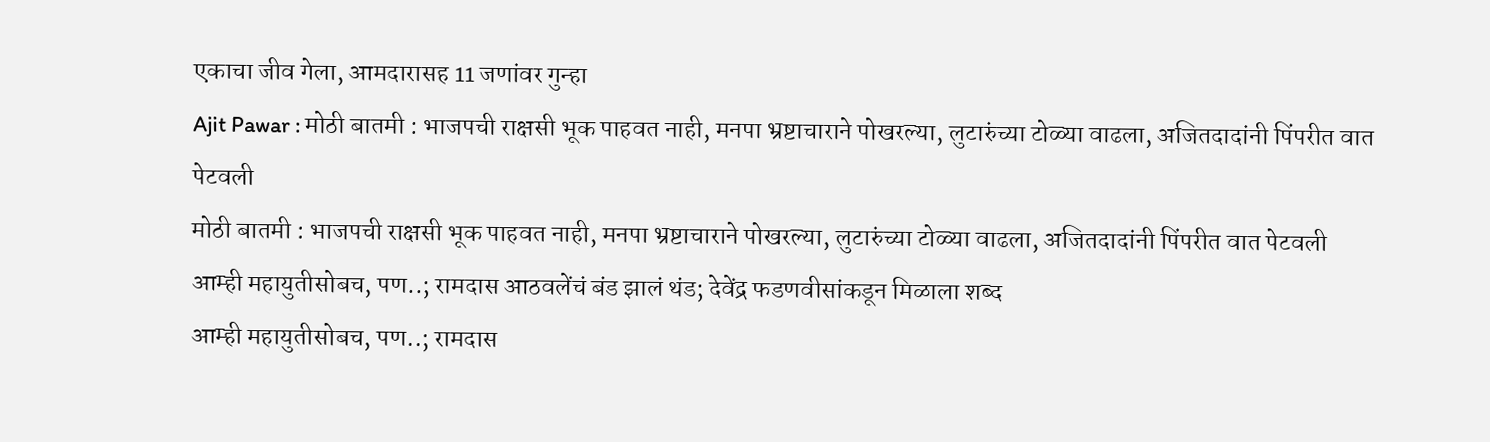एकाचा जीव गेला, आमदारासह 11 जणांवर गुन्हा
Ajit Pawar : मोठी बातमी : भाजपची राक्षसी भूक पाहवत नाही, मनपा भ्रष्टाचाराने पोखरल्या, लुटारुंच्या टोळ्या वाढला, अजितदादांनी पिंपरीत वात पेटवली
मोठी बातमी : भाजपची राक्षसी भूक पाहवत नाही, मनपा भ्रष्टाचाराने पोखरल्या, लुटारुंच्या टोळ्या वाढला, अजितदादांनी पिंपरीत वात पेटवली
आम्ही महायुतीसोबच, पण..; रामदास आठवलेंचं बंड झालं थंड; देवेंद्र फडणवीसांकडून मिळाला शब्द
आम्ही महायुतीसोबच, पण..; रामदास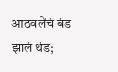आठवलेंचं बंड झालं थंड;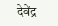देवेंद्र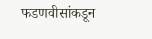फडणवीसांकडून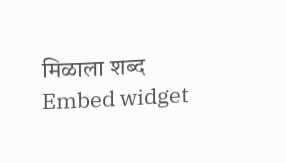मिळाला शब्द
Embed widget